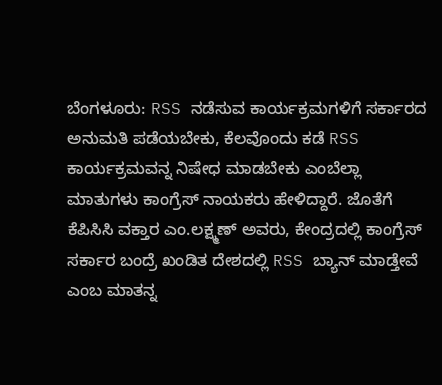ಬೆಂಗಳೂರು: RSS ನಡೆಸುವ ಕಾರ್ಯಕ್ರಮಗಳಿಗೆ ಸರ್ಕಾರದ ಅನುಮತಿ ಪಡೆಯಬೇಕು, ಕೆಲವೊಂದು ಕಡೆ RSS ಕಾರ್ಯಕ್ರಮವನ್ನ ನಿಷೇಧ ಮಾಡಬೇಕು ಎಂಬೆಲ್ಲಾ ಮಾತುಗಳು ಕಾಂಗ್ರೆಸ್ ನಾಯಕರು ಹೇಳಿದ್ದಾರೆ. ಜೊತೆಗೆ ಕೆಪಿಸಿಸಿ ವಕ್ತಾರ ಎಂ.ಲಕ್ಷ್ಮಣ್ ಅವರು, ಕೇಂದ್ರದಲ್ಲಿ ಕಾಂಗ್ರೆಸ್ ಸರ್ಕಾರ ಬಂದ್ರೆ ಖಂಡಿತ ದೇಶದಲ್ಲಿ RSS ಬ್ಯಾನ್ ಮಾಡ್ತೇವೆ ಎಂಬ ಮಾತನ್ನ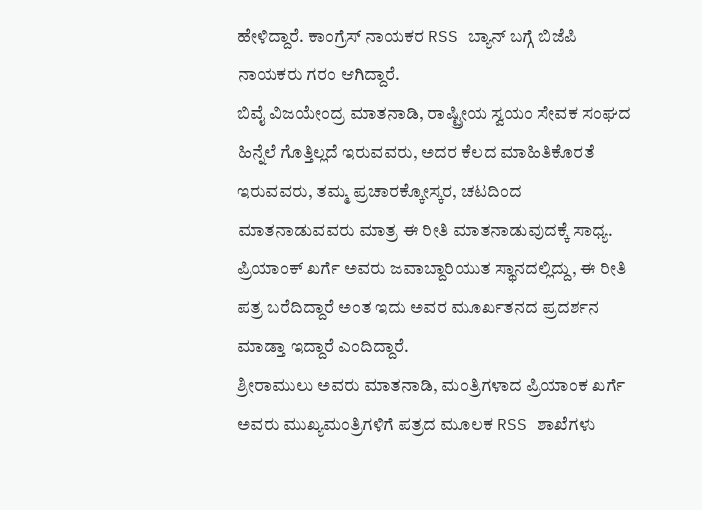ಹೇಳಿದ್ದಾರೆ. ಕಾಂಗ್ರೆಸ್ ನಾಯಕರ RSS ಬ್ಯಾನ್ ಬಗ್ಗೆ ಬಿಜೆಪಿ ನಾಯಕರು ಗರಂ ಆಗಿದ್ದಾರೆ.
ಬಿವೈ ವಿಜಯೇಂದ್ರ ಮಾತನಾಡಿ, ರಾಷ್ಟ್ರೀಯ ಸ್ವಯಂ ಸೇವಕ ಸಂಘದ ಹಿನ್ನೆಲೆ ಗೊತ್ತಿಲ್ಲದೆ ಇರುವವರು, ಅದರ ಕೆಲದ ಮಾಹಿತಿಕೊರತೆ ಇರುವವರು, ತಮ್ಮ ಪ್ರಚಾರಕ್ಕೋಸ್ಕರ, ಚಟದಿಂದ ಮಾತನಾಡುವವರು ಮಾತ್ರ ಈ ರೀತಿ ಮಾತನಾಡುವುದಕ್ಕೆ ಸಾಧ್ಯ. ಪ್ರಿಯಾಂಕ್ ಖರ್ಗೆ ಅವರು ಜವಾಬ್ದಾರಿಯುತ ಸ್ಥಾನದಲ್ಲಿದ್ದು, ಈ ರೀತಿ ಪತ್ರ ಬರೆದಿದ್ದಾರೆ ಅಂತ ಇದು ಅವರ ಮೂರ್ಖತನದ ಪ್ರದರ್ಶನ ಮಾಡ್ತಾ ಇದ್ದಾರೆ ಎಂದಿದ್ದಾರೆ.
ಶ್ರೀರಾಮುಲು ಅವರು ಮಾತನಾಡಿ, ಮಂತ್ರಿಗಳಾದ ಪ್ರಿಯಾಂಕ ಖರ್ಗೆ ಅವರು ಮುಖ್ಯಮಂತ್ರಿಗಳಿಗೆ ಪತ್ರದ ಮೂಲಕ RSS ಶಾಖೆಗಳು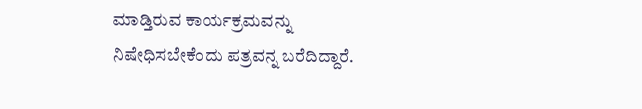ಮಾಡ್ತಿರುವ ಕಾರ್ಯಕ್ರಮವನ್ನು ನಿಷೇಧಿಸಬೇಕೆಂದು ಪತ್ರವನ್ನ ಬರೆದಿದ್ದಾರೆ.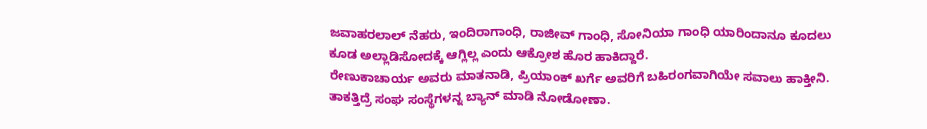ಜವಾಹರಲಾಲ್ ನೆಹರು, ಇಂದಿರಾಗಾಂಧಿ, ರಾಜೀವ್ ಗಾಂಧಿ, ಸೋನಿಯಾ ಗಾಂಧಿ ಯಾರಿಂದಾನೂ ಕೂದಲು ಕೂಡ ಅಲ್ಲಾಡಿಸೋದಕ್ಕೆ ಆಗ್ಲಿಲ್ಲ ಎಂದು ಆಕ್ರೋಶ ಹೊರ ಹಾಕಿದ್ದಾರೆ.
ರೇಣುಕಾಚಾರ್ಯ ಅವರು ಮಾತನಾಡಿ, ಪ್ರಿಯಾಂಕ್ ಖರ್ಗೆ ಅವರಿಗೆ ಬಹಿರಂಗವಾಗಿಯೇ ಸವಾಲು ಹಾಕ್ತೀನಿ. ತಾಕತ್ತಿದ್ರೆ ಸಂಘ ಸಂಸ್ಥೆಗಳನ್ನ ಬ್ಯಾನ್ ಮಾಡಿ ನೋಡೋಣಾ.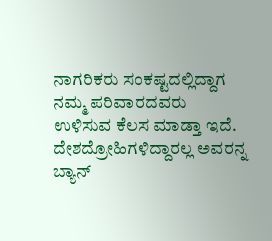ನಾಗರಿಕರು ಸಂಕಷ್ಟದಲ್ಲಿದ್ದಾಗ ನಮ್ಮ ಪರಿವಾರದವರು ಉಳಿಸುವ ಕೆಲಸ ಮಾಡ್ತಾ ಇದೆ. ದೇಶದ್ರೋಹಿಗಳಿದ್ದಾರಲ್ಲ ಅವರನ್ನ ಬ್ಯಾನ್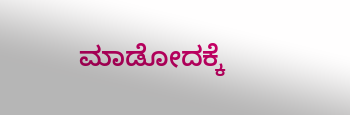ಮಾಡೋದಕ್ಕೆ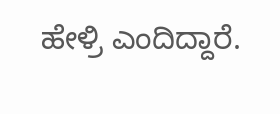ಹೇಳ್ರಿ ಎಂದಿದ್ದಾರೆ.